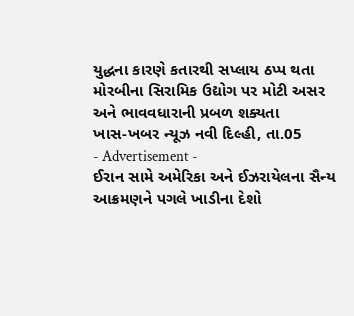યુદ્ધના કારણે કતારથી સપ્લાય ઠપ્પ થતા મોરબીના સિરામિક ઉદ્યોગ પર મોટી અસર અને ભાવવધારાની પ્રબળ શક્યતા
ખાસ-ખબર ન્યૂઝ નવી દિલ્હી, તા.05
- Advertisement -
ઈરાન સામે અમેરિકા અને ઈઝરાયેલના સૈન્ય આક્રમણને પગલે ખાડીના દેશો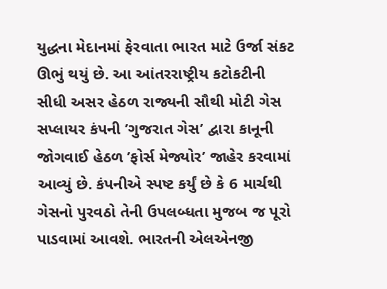યુદ્ધના મેદાનમાં ફેરવાતા ભારત માટે ઉર્જા સંકટ ઊભું થયું છે. આ આંતરરાષ્ટ્રીય કટોકટીની સીધી અસર હેઠળ રાજ્યની સૌથી મોટી ગેસ સપ્લાયર કંપની ’ગુજરાત ગેસ’ દ્વારા કાનૂની જોગવાઈ હેઠળ ’ફોર્સ મેજ્યોર’ જાહેર કરવામાં આવ્યું છે. કંપનીએ સ્પષ્ટ કર્યું છે કે 6 માર્ચથી ગેસનો પુરવઠો તેની ઉપલબ્ધતા મુજબ જ પૂરો પાડવામાં આવશે. ભારતની એલએનજી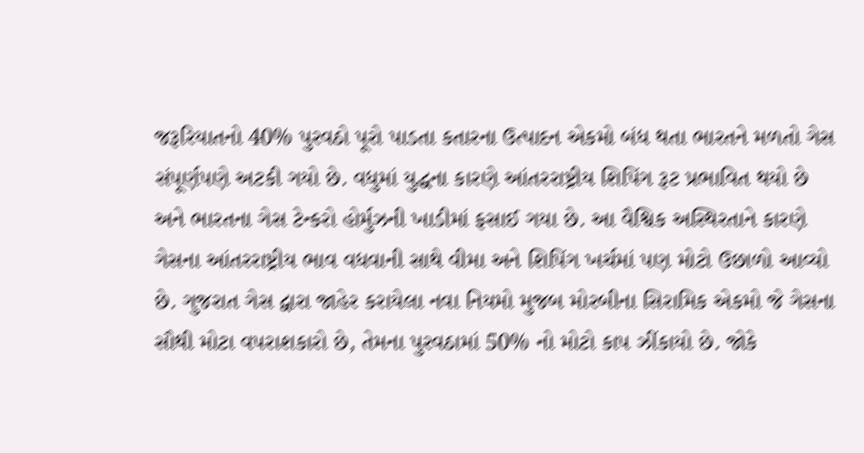જરૂરિયાતનો 40% પુરવઠો પૂરો પાડતા કતારના ઉત્પાદન એકમો બંધ થતા ભારતને મળતો ગેસ સંપૂર્ણપણે અટકી ગયો છે. વધુમાં યુદ્ધના કારણે આંતરરાષ્ટ્રીય શિપિંગ રૂટ પ્રભાવિત થયો છે અને ભારતના ગેસ ટેન્કરો હોર્મુઝની ખાડીમાં ફસાઈ ગયા છે. આ વૈશ્વિક અસ્થિરતાને કારણે ગેસના આંતરરાષ્ટ્રીય ભાવ વધવાની સાથે વીમા અને શિપિંગ ખર્ચમાં પણ મોટો ઉછાળો આવ્યો છે. ગુજરાત ગેસ દ્વારા જાહેર કરાયેલા નવા નિયમો મુજબ મોરબીના સિરામિક એકમો જે ગેસના સૌથી મોટા વપરાશકારો છે, તેમના પુરવઠામાં 50% નો મોટો કાપ ઝીંકાયો છે. જોકે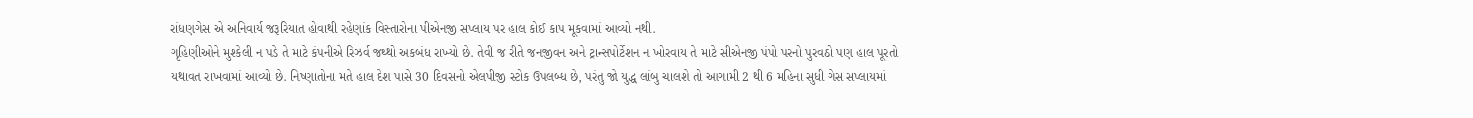રાંધણગેસ એ અનિવાર્ય જરૂરિયાત હોવાથી રહેણાંક વિસ્તારોના પીએનજી સપ્લાય પર હાલ કોઈ કાપ મૂકવામાં આવ્યો નથી.
ગૃહિણીઓને મુશ્કેલી ન પડે તે માટે કંપનીએ રિઝર્વ જથ્થો અકબંધ રાખ્યો છે. તેવી જ રીતે જનજીવન અને ટ્રાન્સપોર્ટેશન ન ખોરવાય તે માટે સીએનજી પંપો પરનો પુરવઠો પણ હાલ પૂરતો યથાવત રાખવામાં આવ્યો છે. નિષ્ણાતોના મતે હાલ દેશ પાસે 30 દિવસનો એલપીજી સ્ટોક ઉપલબ્ધ છે, પરંતુ જો યુદ્ધ લાંબુ ચાલશે તો આગામી 2 થી 6 મહિના સુધી ગેસ સપ્લાયમાં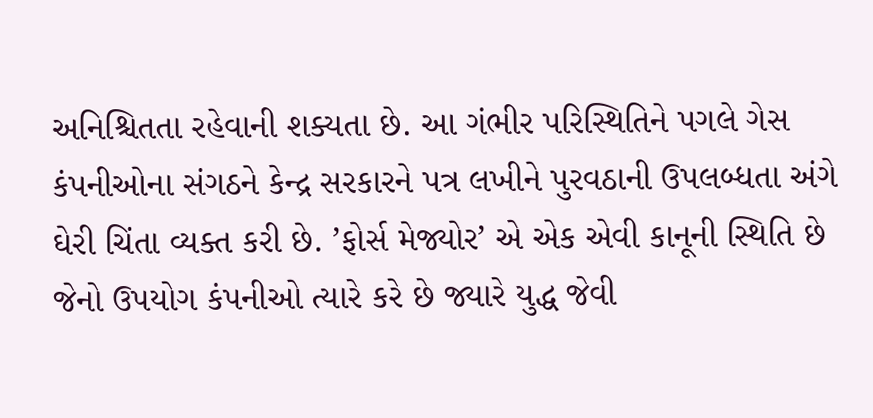અનિશ્ચિતતા રહેવાની શક્યતા છે. આ ગંભીર પરિસ્થિતિને પગલે ગેસ કંપનીઓના સંગઠને કેન્દ્ર સરકારને પત્ર લખીને પુરવઠાની ઉપલબ્ધતા અંગે ઘેરી ચિંતા વ્યક્ત કરી છે. ’ફોર્સ મેજ્યોર’ એ એક એવી કાનૂની સ્થિતિ છે જેનો ઉપયોગ કંપનીઓ ત્યારે કરે છે જ્યારે યુદ્ધ જેવી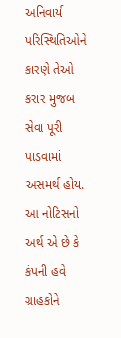અનિવાર્ય પરિસ્થિતિઓને કારણે તેઓ કરાર મુજબ સેવા પૂરી પાડવામાં અસમર્થ હોય. આ નોટિસનો અર્થ એ છે કે કંપની હવે ગ્રાહકોને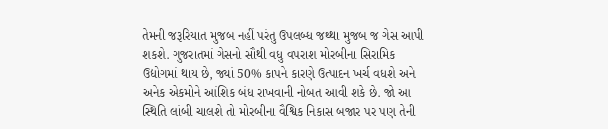તેમની જરૂરિયાત મુજબ નહીં પરંતુ ઉપલબ્ધ જથ્થા મુજબ જ ગેસ આપી શકશે. ગુજરાતમાં ગેસનો સૌથી વધુ વપરાશ મોરબીના સિરામિક ઉદ્યોગમાં થાય છે, જ્યાં 50% કાપને કારણે ઉત્પાદન ખર્ચ વધશે અને અનેક એકમોને આંશિક બંધ રાખવાની નોબત આવી શકે છે. જો આ સ્થિતિ લાંબી ચાલશે તો મોરબીના વૈશ્વિક નિકાસ બજાર પર પણ તેની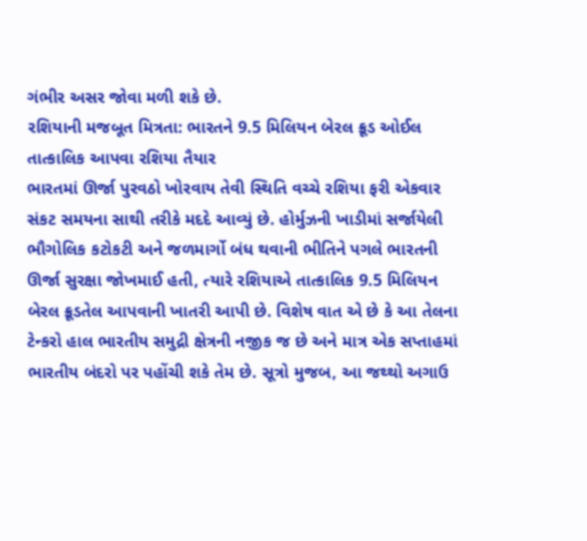ગંભીર અસર જોવા મળી શકે છે.
રશિયાની મજબૂત મિત્રતા: ભારતને 9.5 મિલિયન બેરલ ક્રૂડ ઓઈલ તાત્કાલિક આપવા રશિયા તૈયાર
ભારતમાં ઊર્જા પુરવઠો ખોરવાય તેવી સ્થિતિ વચ્ચે રશિયા ફરી એકવાર સંકટ સમયના સાથી તરીકે મદદે આવ્યું છે. હોર્મુઝની ખાડીમાં સર્જાયેલી ભૌગોલિક કટોકટી અને જળમાર્ગો બંધ થવાની ભીતિને પગલે ભારતની ઊર્જા સુરક્ષા જોખમાઈ હતી, ત્યારે રશિયાએ તાત્કાલિક 9.5 મિલિયન બેરલ ક્રૂડતેલ આપવાની ખાતરી આપી છે. વિશેષ વાત એ છે કે આ તેલના ટેન્કરો હાલ ભારતીય સમુદ્રી ક્ષેત્રની નજીક જ છે અને માત્ર એક સપ્તાહમાં ભારતીય બંદરો પર પહોંચી શકે તેમ છે. સૂત્રો મુજબ, આ જથ્થો અગાઉ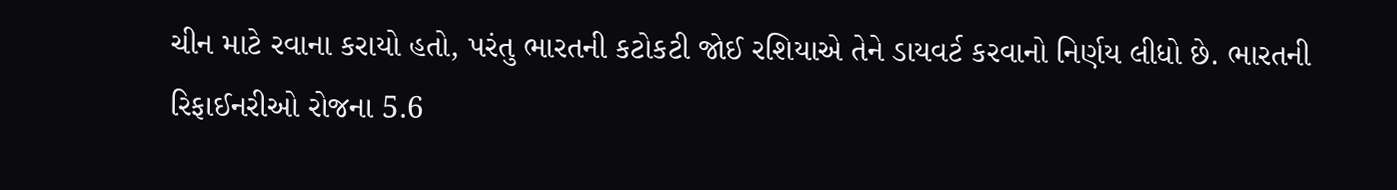ચીન માટે રવાના કરાયો હતો, પરંતુ ભારતની કટોકટી જોઈ રશિયાએ તેને ડાયવર્ટ કરવાનો નિર્ણય લીધો છે. ભારતની રિફાઈનરીઓ રોજના 5.6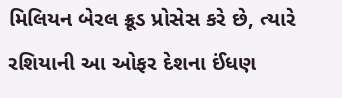મિલિયન બેરલ ક્રૂડ પ્રોસેસ કરે છે, ત્યારે રશિયાની આ ઓફર દેશના ઈંધણ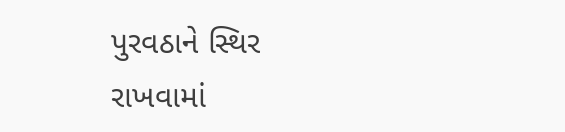પુરવઠાને સ્થિર રાખવામાં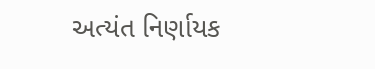અત્યંત નિર્ણાયક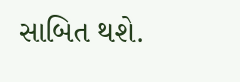સાબિત થશે.